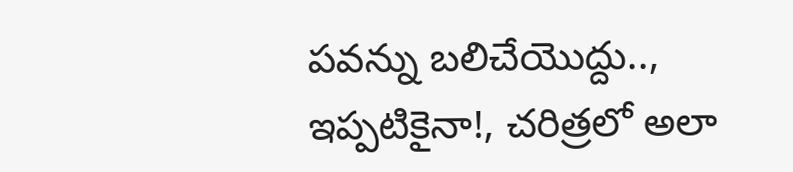పవన్ను బలిచేయొద్దు.., ఇప్పటికైనా!, చరిత్రలో అలా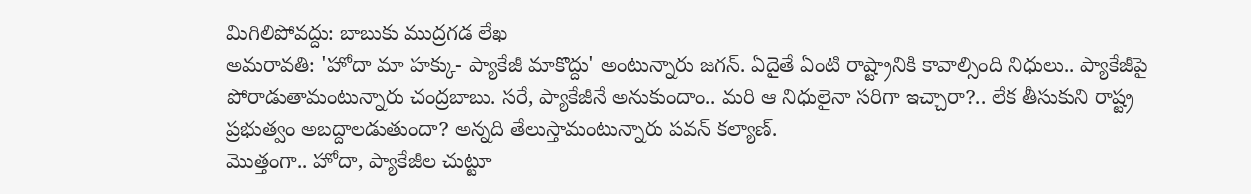మిగిలిపోవద్దు: బాబుకు ముద్రగడ లేఖ
అమరావతి: 'హోదా మా హక్కు- ప్యాకేజీ మాకొద్దు' అంటున్నారు జగన్. ఏదైతే ఏంటి రాష్ట్రానికి కావాల్సింది నిధులు.. ప్యాకేజీపై పోరాడుతామంటున్నారు చంద్రబాబు. సరే, ప్యాకేజీనే అనుకుందాం.. మరి ఆ నిధులైనా సరిగా ఇచ్చారా?.. లేక తీసుకుని రాష్ట్ర ప్రభుత్వం అబద్దాలడుతుందా? అన్నది తేలుస్తామంటున్నారు పవన్ కల్యాణ్.
మొత్తంగా.. హోదా, ప్యాకేజీల చుట్టూ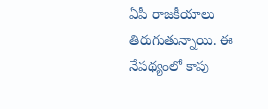ఏపీ రాజకీయాలు తిరుగుతున్నాయి. ఈ నేపథ్యంలో కాపు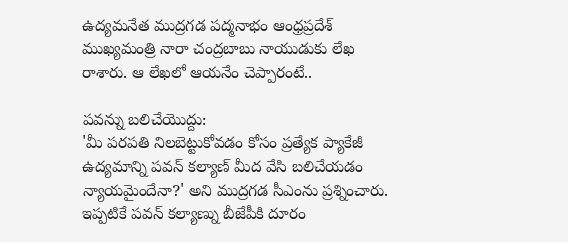ఉద్యమనేత ముద్రగడ పద్మనాభం ఆంధ్రప్రదేశ్ ముఖ్యమంత్రి నారా చంద్రబాబు నాయుడుకు లేఖ రాశారు. ఆ లేఖలో ఆయనేం చెప్పారంటే..

పవన్ను బలిచేయొద్దు:
'మీ పరపతి నిలబెట్టుకోవడం కోసం ప్రత్యేక ప్యాకేజీ ఉద్యమాన్ని పవన్ కల్యాణ్ మీద వేసి బలిచేయడం న్యాయమైందేనా?' అని ముద్రగడ సీఎంను ప్రశ్నించారు. ఇప్పటికే పవన్ కల్యాణ్ను బీజేపీకి దూరం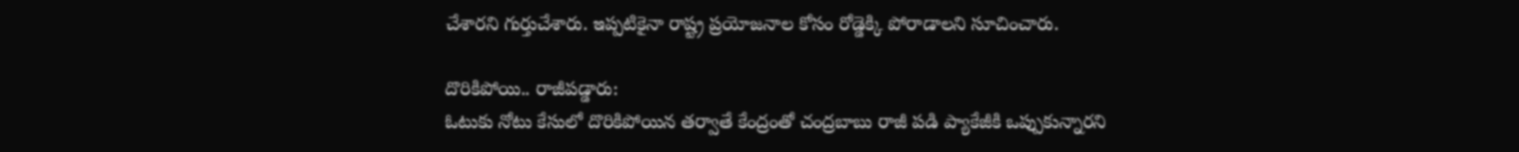చేశారని గుర్తుచేశారు. ఇప్పటికైనా రాష్ట్ర ప్రయోజనాల కోసం రోడ్డెక్కి పోరాడాలని సూచించారు.

దొరికిపోయి.. రాజీపడ్డారు:
ఓటుకు నోటు కేసులో దొరికిపోయిన తర్వాతే కేంద్రంతో చంద్రబాబు రాజీ పడి ప్యాకేజీకి ఒప్పుకున్నారని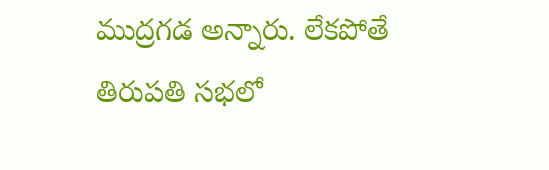ముద్రగడ అన్నారు. లేకపోతే తిరుపతి సభలో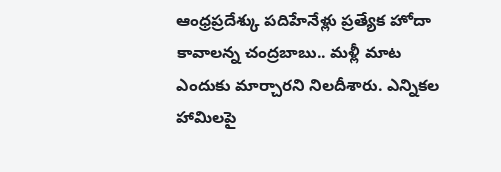ఆంధ్రప్రదేశ్కు పదిహేనేళ్లు ప్రత్యేక హోదా కావాలన్న చంద్రబాబు.. మళ్లీ మాట ఎందుకు మార్చారని నిలదీశారు. ఎన్నికల హామిలపై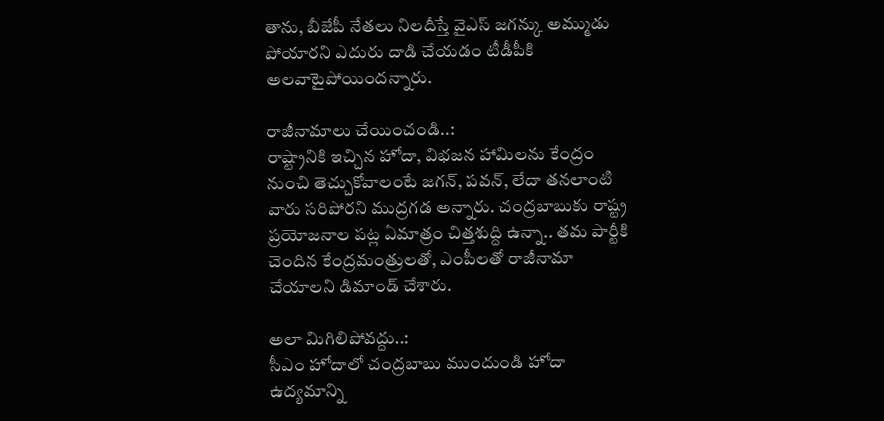తాను, బీజేపీ నేతలు నిలదీస్తే వైఎస్ జగన్కు అమ్ముడు పోయారని ఎదురు దాడి చేయడం టీడీపీకి అలవాటైపోయిందన్నారు.

రాజీనామాలు చేయించండి..:
రాష్ట్రానికి ఇచ్చిన హోదా, విభజన హామిలను కేంద్రం నుంచి తెచ్చుకోవాలంటే జగన్, పవన్, లేదా తనలాంటి వారు సరిపోరని ముద్రగడ అన్నారు. చంద్రబాబుకు రాష్ట్ర ప్రయోజనాల పట్ల ఏమాత్రం చిత్తశుద్ది ఉన్నా.. తమ పార్టీకి చెందిన కేంద్రమంత్రులతో, ఎంపీలతో రాజీనామా చేయాలని డిమాండ్ చేశారు.

అలా మిగిలిపోవద్దు..:
సీఎం హోదాలో చంద్రబాబు ముందుండి హోదా ఉద్యమాన్ని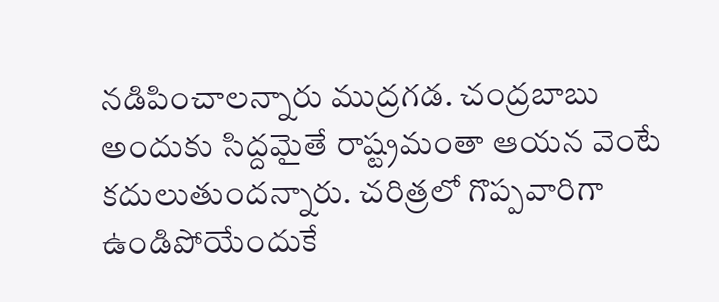నడిపించాలన్నారు ముద్రగడ. చంద్రబాబు అందుకు సిద్దమైతే రాష్ట్రమంతా ఆయన వెంటే కదులుతుందన్నారు. చరిత్రలో గొప్పవారిగా ఉండిపోయేందుకే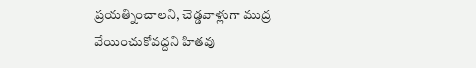ప్రయత్నించాలని, చెడ్డవాళ్లుగా ముద్ర వేయించుకోవద్దని హితవు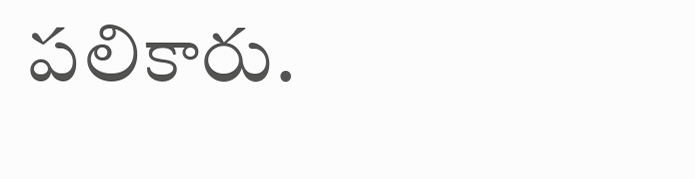పలికారు.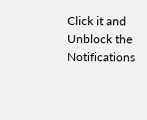Click it and Unblock the Notifications